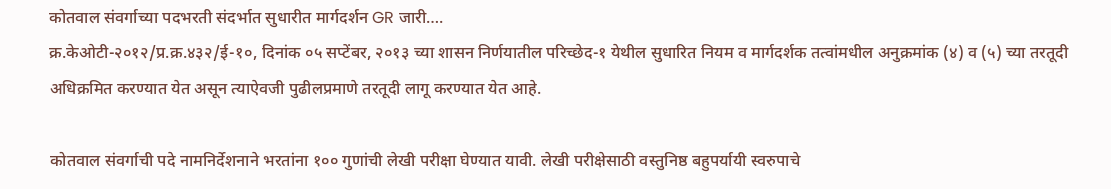कोतवाल संवर्गाच्या पदभरती संदर्भात सुधारीत मार्गदर्शन GR जारी….
क्र.केओटी-२०१२/प्र.क्र.४३२/ई-१०, दिनांक ०५ सप्टेंबर, २०१३ च्या शासन निर्णयातील परिच्छेद-१ येथील सुधारित नियम व मार्गदर्शक तत्वांमधील अनुक्रमांक (४) व (५) च्या तरतूदी अधिक्रमित करण्यात येत असून त्याऐवजी पुढीलप्रमाणे तरतूदी लागू करण्यात येत आहे.

कोतवाल संवर्गाची पदे नामनिर्देशनाने भरतांना १०० गुणांची लेखी परीक्षा घेण्यात यावी. लेखी परीक्षेसाठी वस्तुनिष्ठ बहुपर्यायी स्वरुपाचे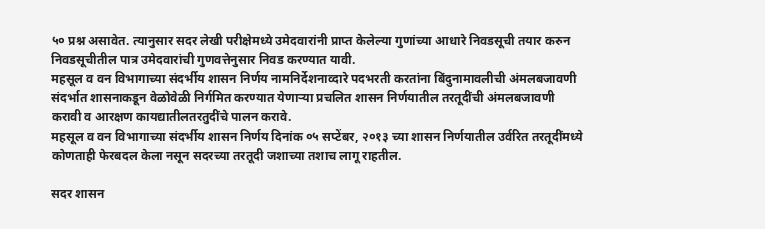५० प्रश्न असावेत. त्यानुसार सदर लेखी परीक्षेमध्ये उमेदवारांनी प्राप्त केलेल्या गुणांच्या आधारे निवडसूची तयार करुन निवडसूचीतील पात्र उमेदवारांची गुणवत्तेनुसार निवड करण्यात यावी.
महसूल व वन विभागाच्या संदर्भीय शासन निर्णय नामनिर्देशनाव्दारे पदभरती करतांना बिंदुनामावलीची अंमलबजावणी संदर्भात शासनाकडून वेळोवेळी निर्गमित करण्यात येणाऱ्या प्रचलित शासन निर्णयातील तरतूदींची अंमलबजावणी करावी व आरक्षण कायद्यातीलतरतुदींचे पालन करावे.
महसूल व वन विभागाच्या संदर्भीय शासन निर्णय दिनांक ०५ सप्टेंबर, २०१३ च्या शासन निर्णयातील उर्वरित तरतूदींमध्ये कोणताही फेरबदल केला नसून सदरच्या तरतूदी जशाच्या तशाच लागू राहतील.

सदर शासन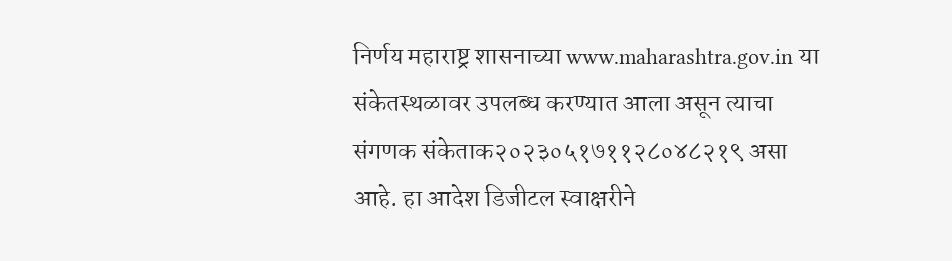निर्णय महाराष्ट्र शासनाच्या www.maharashtra.gov.in या संकेतस्थळावर उपलब्ध करण्यात आला असून त्याचा संगणक संकेताक२०२३०५१७११२८०४८२१९ असा आहे. हा आदेश डिजीटल स्वाक्षरीने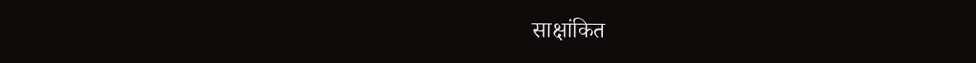साक्षांकित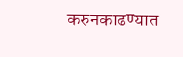करुनकाढण्यात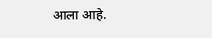आला आहे.